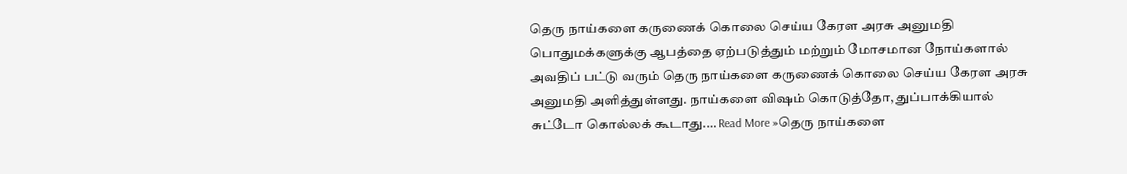தெரு நாய்களை கருணைக் கொலை செய்ய கேரள அரசு அனுமதி
பொதுமக்களுக்கு ஆபத்தை ஏற்படுத்தும் மற்றும் மோசமான நோய்களால் அவதிப் பட்டு வரும் தெரு நாய்களை கருணைக் கொலை செய்ய கேரள அரசு அனுமதி அளித்துள்ளது. நாய்களை விஷம் கொடுத்தோ, துப்பாக்கியால் சுட்டோ கொல்லக் கூடாது.… Read More »தெரு நாய்களை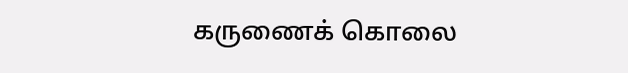கருணைக் கொலை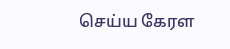செய்ய கேரள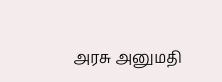அரசு அனுமதி